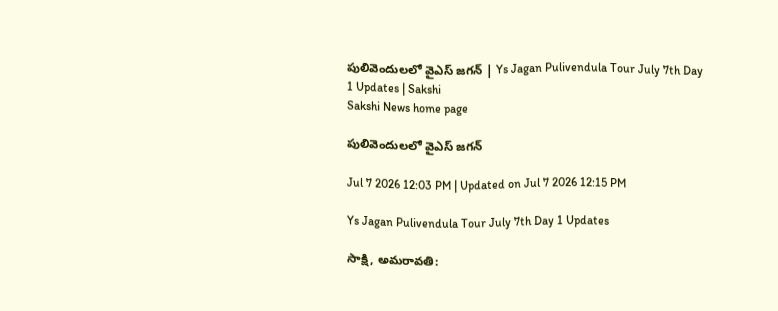పులివెందులలో వైఎస్‌ జగన్‌ | Ys Jagan Pulivendula Tour July 7th Day 1 Updates | Sakshi
Sakshi News home page

పులివెందులలో వైఎస్‌ జగన్‌

Jul 7 2026 12:03 PM | Updated on Jul 7 2026 12:15 PM

Ys Jagan Pulivendula Tour July 7th Day 1 Updates

సాక్షి, అమరావతి: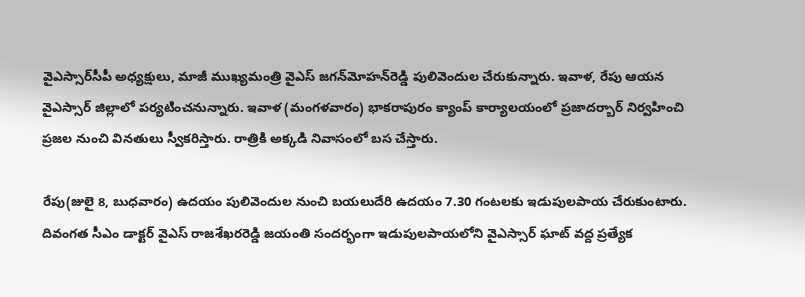వైఎస్సార్‌సీపీ అధ్యక్షులు, మాజీ ముఖ్యమంత్రి వైఎస్‌ జగన్‌మోహన్‌రెడ్డి పులివెందుల చేరుకున్నారు. ఇవాళ, రేపు ఆయన వైఎస్సార్‌ జిల్లాలో పర్యటించనున్నారు. ఇవాళ (మంగళవారం) భాకరాపురం క్యాంప్‌ కార్యాలయంలో ప్రజాదర్బార్‌ నిర్వహించి ప్రజల నుంచి వినతులు స్వీకరిస్తారు. రాత్రికి అక్కడి నివాసంలో బస చేస్తారు.

రేపు(జులై 8, బుధవారం) ఉదయం పులివెందుల నుంచి బయలుదేరి ఉదయం 7.30 గంటలకు ఇడుపులపాయ చేరుకుంటారు. దివంగత సీఎం డాక్టర్‌ వైఎస్‌ రాజశేఖరరెడ్డి జయంతి సందర్భంగా ఇడుపులపాయలోని వైఎస్సార్‌ ఘాట్‌ వద్ద ప్రత్యేక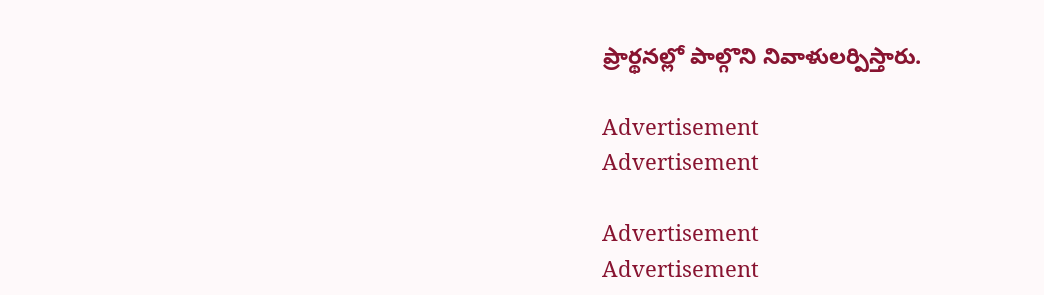ప్రార్థనల్లో పాల్గొని నివాళులర్పిస్తారు.

Advertisement
Advertisement

Advertisement
Advertisement